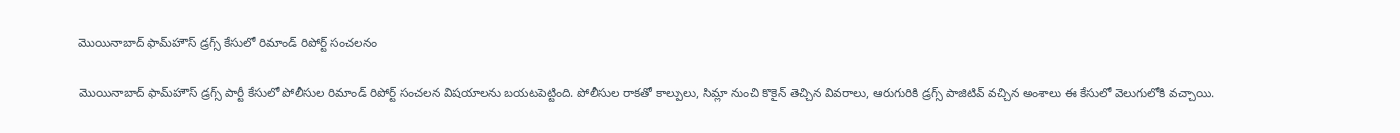మొయినాబాద్ ఫామ్‌హౌస్ డ్రగ్స్ కేసులో రిమాండ్ రిపోర్ట్ సంచలనం

మొయినాబాద్ ఫామ్‌హౌస్ డ్రగ్స్ పార్టీ కేసులో పోలీసుల రిమాండ్ రిపోర్ట్ సంచలన విషయాలను బయటపెట్టింది. పోలీసుల రాకతో కాల్పులు, సిమ్లా నుంచి కొకైన్ తెచ్చిన వివరాలు, ఆరుగురికి డ్రగ్స్ పాజిటివ్ వచ్చిన అంశాలు ఈ కేసులో వెలుగులోకి వచ్చాయి.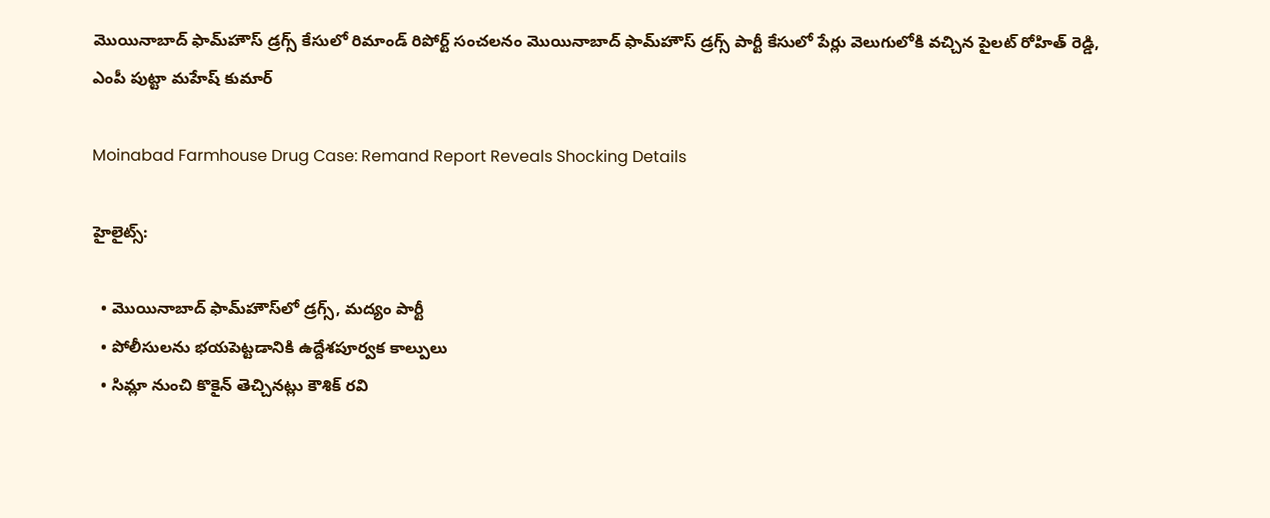మొయినాబాద్ ఫామ్‌హౌస్ డ్రగ్స్ కేసులో రిమాండ్ రిపోర్ట్ సంచలనం మొయినాబాద్ ఫామ్‌హౌస్ డ్రగ్స్ పార్టీ కేసులో పేర్లు వెలుగులోకి వచ్చిన పైలట్ రోహిత్ రెడ్డి, ఎంపీ పుట్టా మహేష్ కుమార్

Moinabad Farmhouse Drug Case: Remand Report Reveals Shocking Details

హైలైట్స్:

  • మొయినాబాద్ ఫామ్‌హౌస్‌లో డ్రగ్స్, మద్యం పార్టీ
  • పోలీసులను భయపెట్టడానికి ఉద్దేశపూర్వక కాల్పులు
  • సిమ్లా నుంచి కొకైన్ తెచ్చినట్లు కౌశిక్ రవి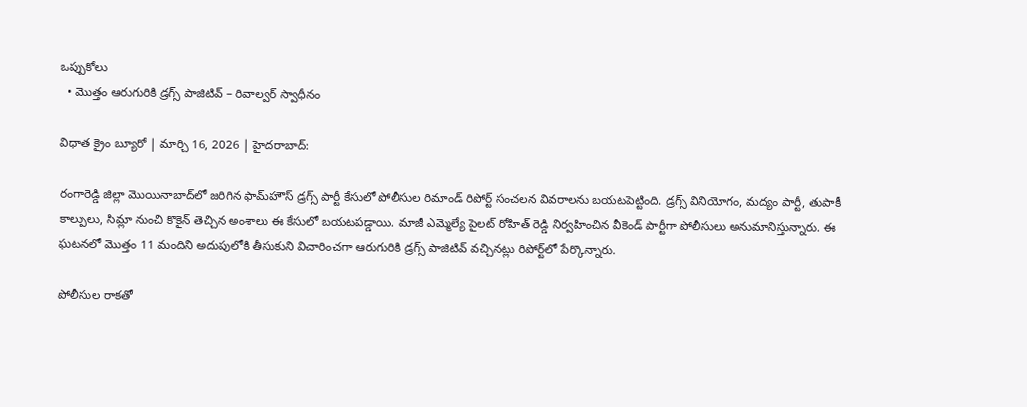ఒప్పుకోలు
  • మొత్తం ఆరుగురికి డ్రగ్స్ పాజిటివ్ – రివాల్వర్ స్వాధీనం

విధాత క్రైం బ్యూరో | మార్చి 16, 2026 | హైదరాబాద్:

రంగారెడ్డి జిల్లా మొయినాబాద్‌లో జరిగిన ఫామ్‌హౌస్ డ్రగ్స్ పార్టీ కేసులో పోలీసుల రిమాండ్ రిపోర్ట్ సంచలన వివరాలను బయటపెట్టింది. డ్రగ్స్ వినియోగం, మద్యం పార్టీ, తుపాకీ కాల్పులు, సిమ్లా నుంచి కొకైన్ తెచ్చిన అంశాలు ఈ కేసులో బయటపడ్డాయి. మాజీ ఎమ్మెల్యే పైలట్ రోహిత్ రెడ్డి నిర్వహించిన వీకెండ్ పార్టీగా పోలీసులు అనుమానిస్తున్నారు. ఈ ఘటనలో మొత్తం 11 మందిని అదుపులోకి తీసుకుని విచారించగా ఆరుగురికి డ్రగ్స్ పాజిటివ్ వచ్చినట్లు రిపోర్ట్‌లో పేర్కొన్నారు.

పోలీసుల రాకతో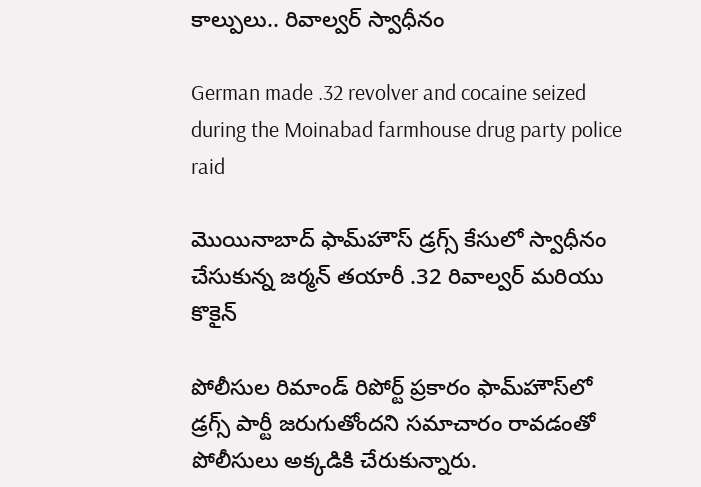కాల్పులు.. రివాల్వర్ స్వాధీనం

German made .32 revolver and cocaine seized during the Moinabad farmhouse drug party police raid

మొయినాబాద్ ఫామ్‌హౌస్ డ్రగ్స్ కేసులో స్వాధీనం చేసుకున్న జర్మన్ తయారీ .32 రివాల్వర్ మరియు కొకైన్

పోలీసుల రిమాండ్ రిపోర్ట్ ప్రకారం ఫామ్‌హౌస్‌లో డ్రగ్స్ పార్టీ జరుగుతోందని సమాచారం రావడంతో పోలీసులు అక్కడికి చేరుకున్నారు.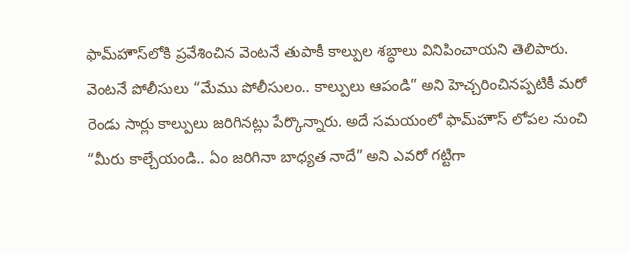ఫామ్‌హౌస్‌లోకి ప్రవేశించిన వెంటనే తుపాకీ కాల్పుల శబ్ధాలు వినిపించాయని తెలిపారు. వెంటనే పోలీసులు “మేము పోలీసులం.. కాల్పులు ఆపండి” అని హెచ్చరించినప్పటికీ మరో రెండు సార్లు కాల్పులు జరిగినట్లు పేర్కొన్నారు. అదే సమయంలో ఫామ్‌హౌస్ లోపల నుంచి “మీరు కాల్చేయండి.. ఏం జరిగినా బాధ్యత నాదే” అని ఎవరో గట్టిగా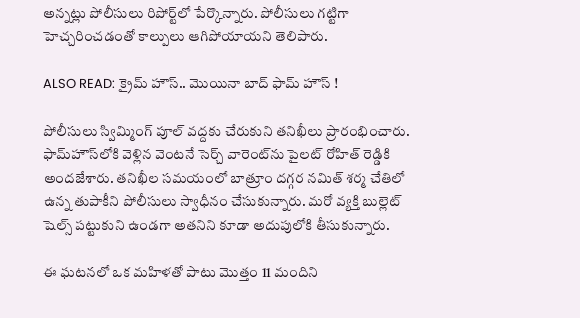అన్నట్లు పోలీసులు రిపోర్ట్‌లో పేర్కొన్నారు. పోలీసులు గట్టిగా హెచ్చరించడంతో కాల్పులు ఆగిపోయాయని తెలిపారు.

ALSO READ: క్రైమ్ హౌస్.. మొయినా బాద్ ఫామ్ హౌస్ !

పోలీసులు స్విమ్మింగ్ పూల్ వద్దకు చేరుకుని తనిఖీలు ప్రారంభించారు. ఫామ్‌హౌస్‌లోకి వెళ్లిన వెంటనే సెర్చ్ వారెంట్‌ను పైలట్ రోహిత్ రెడ్డికి అందజేశారు. తనిఖీల సమయంలో బాత్రూం దగ్గర నమిత్ శర్మ చేతిలో ఉన్న తుపాకీని పోలీసులు స్వాధీనం చేసుకున్నారు. మరో వ్యక్తి బుల్లెట్ షెల్స్ పట్టుకుని ఉండగా అతనిని కూడా అదుపులోకి తీసుకున్నారు.

ఈ ఘటనలో ఒక మహిళతో పాటు మొత్తం 11 మందిని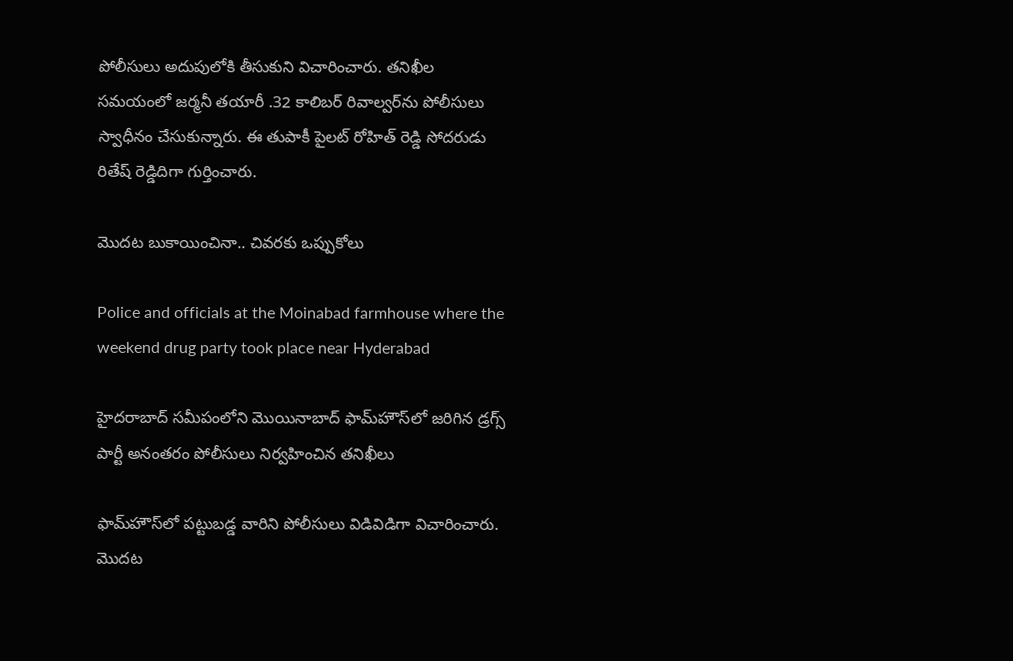పోలీసులు అదుపులోకి తీసుకుని విచారించారు. తనిఖీల సమయంలో జర్మనీ తయారీ .32 కాలిబర్ రివాల్వర్‌ను పోలీసులు స్వాధీనం చేసుకున్నారు. ఈ తుపాకీ పైలట్ రోహిత్ రెడ్డి సోదరుడు రితేష్ రెడ్డిదిగా గుర్తించారు.

మొదట బుకాయించినా.. చివరకు ఒప్పుకోలు

Police and officials at the Moinabad farmhouse where the weekend drug party took place near Hyderabad

హైదరాబాద్ సమీపంలోని మొయినాబాద్ ఫామ్‌హౌస్‌లో జరిగిన డ్రగ్స్ పార్టీ అనంతరం పోలీసులు నిర్వహించిన తనిఖీలు

ఫామ్‌హౌస్‌లో పట్టుబడ్డ వారిని పోలీసులు విడివిడిగా విచారించారు. మొదట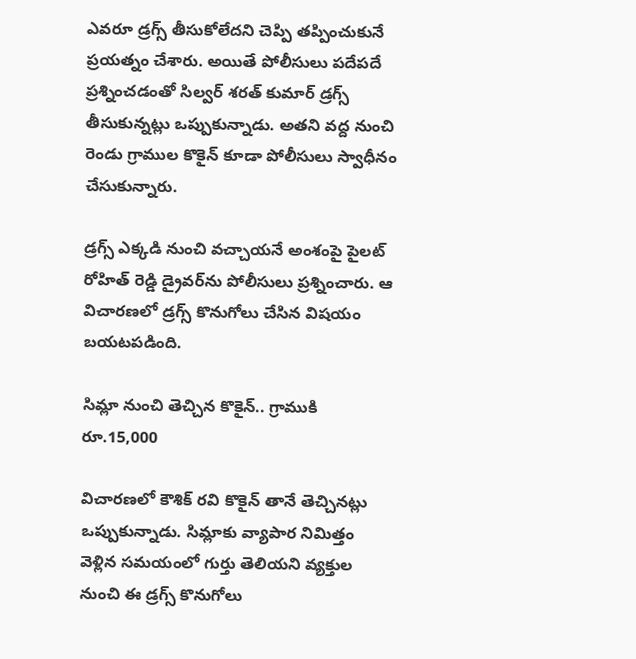ఎవరూ డ్రగ్స్ తీసుకోలేదని చెప్పి తప్పించుకునే ప్రయత్నం చేశారు. అయితే పోలీసులు పదేపదే ప్రశ్నించడంతో సిల్వర్ శరత్ కుమార్ డ్రగ్స్ తీసుకున్నట్లు ఒప్పుకున్నాడు. అతని వద్ద నుంచి రెండు గ్రాముల కొకైన్ కూడా పోలీసులు స్వాధీనం చేసుకున్నారు.

డ్రగ్స్ ఎక్కడి నుంచి వచ్చాయనే అంశంపై పైలట్ రోహిత్ రెడ్డి డ్రైవర్‌ను పోలీసులు ప్రశ్నించారు. ఆ విచారణలో డ్రగ్స్ కొనుగోలు చేసిన విషయం బయటపడింది.

సిమ్లా నుంచి తెచ్చిన కొకైన్.. గ్రాముకి రూ.15,000

విచారణలో కౌశిక్ రవి కొకైన్ తానే తెచ్చినట్లు ఒప్పుకున్నాడు. సిమ్లాకు వ్యాపార నిమిత్తం వెళ్లిన సమయంలో గుర్తు తెలియని వ్యక్తుల నుంచి ఈ డ్రగ్స్ కొనుగోలు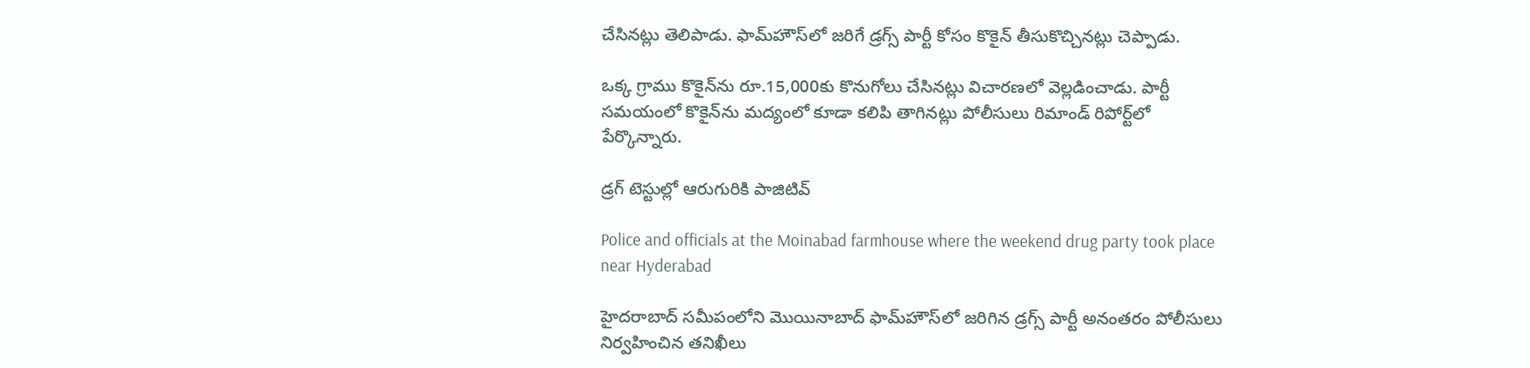చేసినట్లు తెలిపాడు. ఫామ్‌హౌస్‌లో జరిగే డ్రగ్స్ పార్టీ కోసం కొకైన్ తీసుకొచ్చినట్లు చెప్పాడు.

ఒక్క గ్రాము కొకైన్‌ను రూ.15,000కు కొనుగోలు చేసినట్లు విచారణలో వెల్లడించాడు. పార్టీ సమయంలో కొకైన్‌ను మద్యంలో కూడా కలిపి తాగినట్లు పోలీసులు రిమాండ్ రిపోర్ట్‌లో పేర్కొన్నారు.

డ్రగ్ టెస్టుల్లో ఆరుగురికి పాజిటివ్

Police and officials at the Moinabad farmhouse where the weekend drug party took place near Hyderabad

హైదరాబాద్ సమీపంలోని మొయినాబాద్ ఫామ్‌హౌస్‌లో జరిగిన డ్రగ్స్ పార్టీ అనంతరం పోలీసులు నిర్వహించిన తనిఖీలు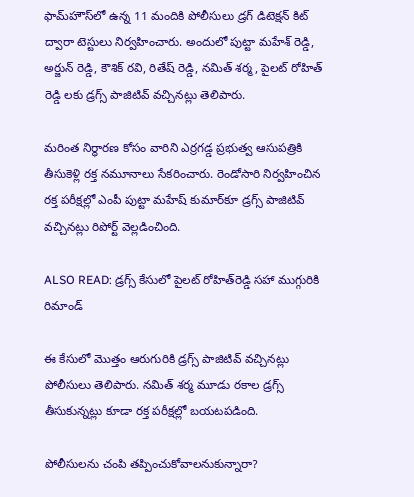ఫామ్‌హౌస్‌లో ఉన్న 11 మందికి పోలీసులు డ్రగ్ డిటెక్షన్ కిట్ ద్వారా టెస్టులు నిర్వహించారు. అందులో పుట్టా మహేశ్ రెడ్డి, అర్జున్ రెడ్డి, కౌశిక్ రవి, రితేష్ రెడ్డి, నమిత్ శర్మ, పైలట్ రోహిత్ రెడ్డి లకు డ్రగ్స్ పాజిటివ్ వచ్చినట్లు తెలిపారు.

మరింత నిర్ధారణ కోసం వారిని ఎర్రగడ్డ ప్రభుత్వ ఆసుపత్రికి తీసుకెళ్లి రక్త నమూనాలు సేకరించారు. రెండోసారి నిర్వహించిన రక్త పరీక్షల్లో ఎంపీ పుట్టా మహేష్ కుమార్‌కూ డ్రగ్స్ పాజిటివ్ వచ్చినట్లు రిపోర్ట్ వెల్లడించింది.

ALSO READ: డ్రగ్స్‌ కేసులో పైలట్‌ రోహిత్‌రెడ్డి సహా ముగ్గురికి రిమాండ్

ఈ కేసులో మొత్తం ఆరుగురికి డ్రగ్స్ పాజిటివ్ వచ్చినట్లు పోలీసులు తెలిపారు. నమిత్ శర్మ మూడు రకాల డ్రగ్స్ తీసుకున్నట్లు కూడా రక్త పరీక్షల్లో బయటపడింది.

పోలీసులను చంపి తప్పించుకోవాలనుకున్నారా?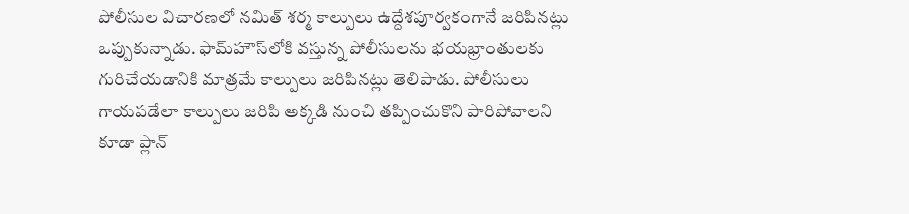పోలీసుల విచారణలో నమిత్ శర్మ కాల్పులు ఉద్దేశపూర్వకంగానే జరిపినట్లు ఒప్పుకున్నాడు. ఫామ్‌హౌస్‌లోకి వస్తున్న పోలీసులను భయభ్రాంతులకు గురిచేయడానికి మాత్రమే కాల్పులు జరిపినట్లు తెలిపాడు. పోలీసులు గాయపడేలా కాల్పులు జరిపి అక్కడి నుంచి తప్పించుకొని పారిపోవాలని కూడా ప్లాన్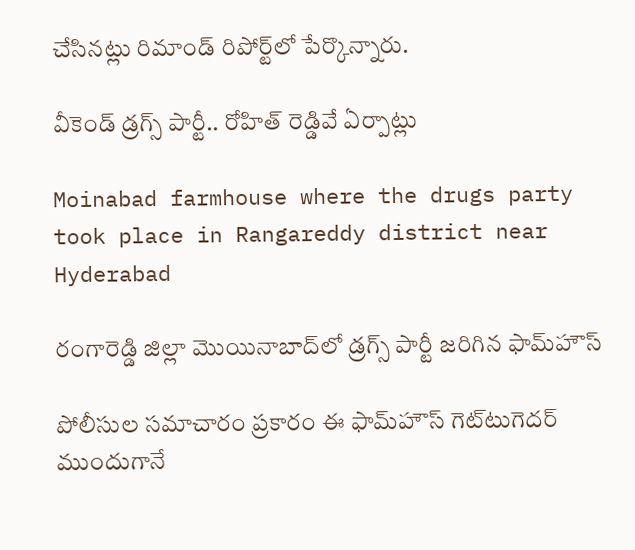చేసినట్లు రిమాండ్ రిపోర్ట్‌లో పేర్కొన్నారు.

వీకెండ్ డ్రగ్స్ పార్టీ.. రోహిత్ రెడ్డివే ఏర్పాట్లు

Moinabad farmhouse where the drugs party took place in Rangareddy district near Hyderabad

రంగారెడ్డి జిల్లా మొయినాబాద్‌లో డ్రగ్స్ పార్టీ జరిగిన ఫామ్‌హౌస్

పోలీసుల సమాచారం ప్రకారం ఈ ఫామ్‌హౌస్ గెట్‌టుగెదర్ ముందుగానే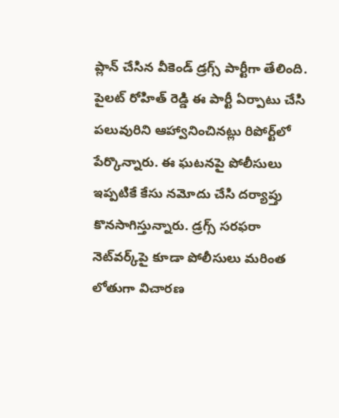ప్లాన్ చేసిన వీకెండ్ డ్రగ్స్ పార్టీగా తేలింది. పైలట్ రోహిత్ రెడ్డి ఈ పార్టీ ఏర్పాటు చేసి పలువురిని ఆహ్వానించినట్లు రిపోర్ట్‌లో పేర్కొన్నారు. ఈ ఘటనపై పోలీసులు ఇప్పటికే కేసు నమోదు చేసి దర్యాప్తు కొనసాగిస్తున్నారు. డ్రగ్స్ సరఫరా నెట్‌వర్క్‌పై కూడా పోలీసులు మరింత లోతుగా విచారణ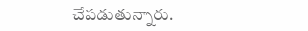చేపడుతున్నారు.